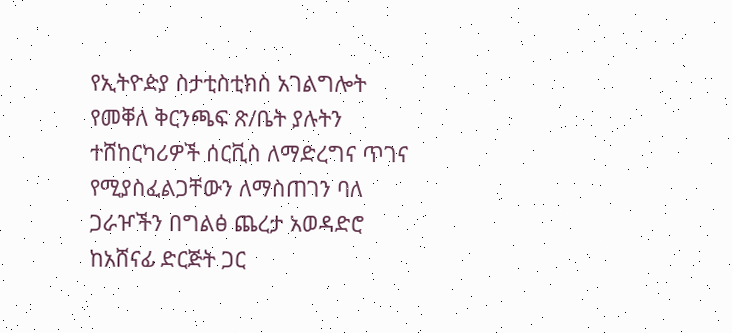የኢትዮዽያ ስታቲስቲክስ አገልግሎት የመቐለ ቅርንጫፍ ጽ/ቤት ያሉትን ተሸከርካሪዎች ሰርቪስ ለማድረግና ጥገና የሚያስፈልጋቸውን ለማስጠገን ባለ ጋራዦችን በግልፅ ጨረታ አወዳድሮ ከአሸናፊ ድርጅት ጋር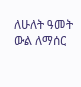ለሁለት ዓመት ውል ለማሰር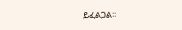ይፈልጋል፡፡